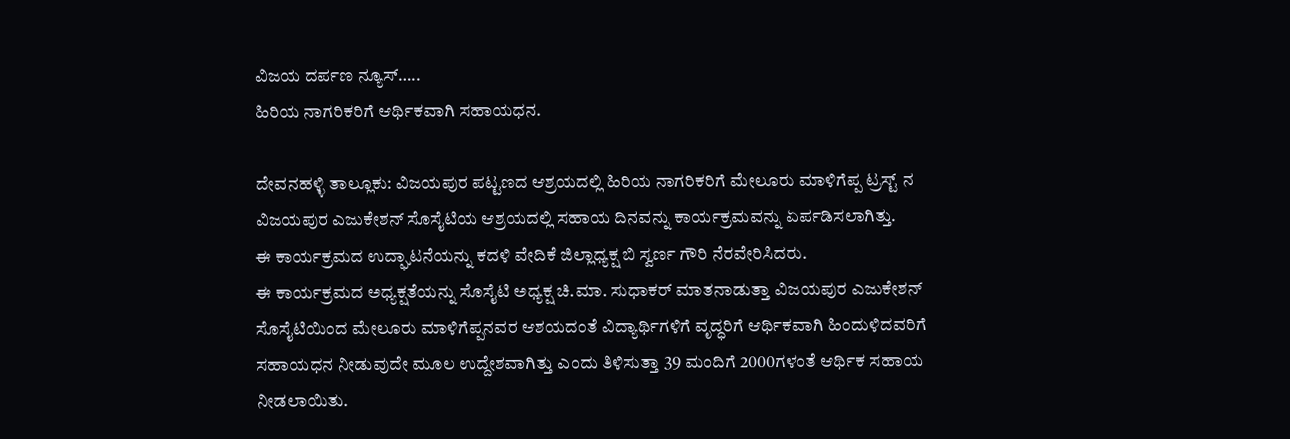ವಿಜಯ ದರ್ಪಣ ನ್ಯೂಸ್…..
ಹಿರಿಯ ನಾಗರಿಕರಿಗೆ ಆರ್ಥಿಕವಾಗಿ ಸಹಾಯಧನ.

ದೇವನಹಳ್ಳಿ ತಾಲ್ಲೂಕು: ವಿಜಯಪುರ ಪಟ್ಟಣದ ಆಶ್ರಯದಲ್ಲಿ ಹಿರಿಯ ನಾಗರಿಕರಿಗೆ ಮೇಲೂರು ಮಾಳಿಗೆಪ್ಪ ಟ್ರಸ್ಟ್ ನ ವಿಜಯಪುರ ಎಜುಕೇಶನ್ ಸೊಸೈಟಿಯ ಆಶ್ರಯದಲ್ಲಿ ಸಹಾಯ ದಿನವನ್ನು ಕಾರ್ಯಕ್ರಮವನ್ನು ಏರ್ಪಡಿಸಲಾಗಿತ್ತು.
ಈ ಕಾರ್ಯಕ್ರಮದ ಉದ್ಘಾಟನೆಯನ್ನು ಕದಳಿ ವೇದಿಕೆ ಜಿಲ್ಲಾಧ್ಯಕ್ಷ ಬಿ ಸ್ವರ್ಣ ಗೌರಿ ನೆರವೇರಿಸಿದರು.
ಈ ಕಾರ್ಯಕ್ರಮದ ಅಧ್ಯಕ್ಷತೆಯನ್ನು ಸೊಸೈಟಿ ಅಧ್ಯಕ್ಷ ಚಿ.ಮಾ. ಸುಧಾಕರ್ ಮಾತನಾಡುತ್ತಾ ವಿಜಯಪುರ ಎಜುಕೇಶನ್ ಸೊಸೈಟಿಯಿಂದ ಮೇಲೂರು ಮಾಳಿಗೆಪ್ಪನವರ ಆಶಯದಂತೆ ವಿದ್ಯಾರ್ಥಿಗಳಿಗೆ ವೃದ್ಧರಿಗೆ ಆರ್ಥಿಕವಾಗಿ ಹಿಂದುಳಿದವರಿಗೆ ಸಹಾಯಧನ ನೀಡುವುದೇ ಮೂಲ ಉದ್ದೇಶವಾಗಿತ್ತು ಎಂದು ತಿಳಿಸುತ್ತಾ 39 ಮಂದಿಗೆ 2000ಗಳಂತೆ ಆರ್ಥಿಕ ಸಹಾಯ ನೀಡಲಾಯಿತು.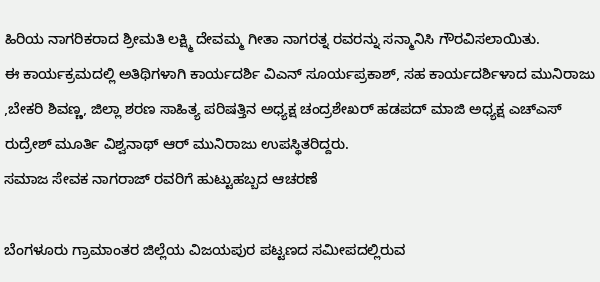ಹಿರಿಯ ನಾಗರಿಕರಾದ ಶ್ರೀಮತಿ ಲಕ್ಷ್ಮಿ ದೇವಮ್ಮ ಗೀತಾ ನಾಗರತ್ನ ರವರನ್ನು ಸನ್ಮಾನಿಸಿ ಗೌರವಿಸಲಾಯಿತು.
ಈ ಕಾರ್ಯಕ್ರಮದಲ್ಲಿ ಅತಿಥಿಗಳಾಗಿ ಕಾರ್ಯದರ್ಶಿ ವಿಎನ್ ಸೂರ್ಯಪ್ರಕಾಶ್, ಸಹ ಕಾರ್ಯದರ್ಶಿಳಾದ ಮುನಿರಾಜು ,ಬೇಕರಿ ಶಿವಣ್ಣ, ಜಿಲ್ಲಾ ಶರಣ ಸಾಹಿತ್ಯ ಪರಿಷತ್ತಿನ ಅಧ್ಯಕ್ಷ ಚಂದ್ರಶೇಖರ್ ಹಡಪದ್ ಮಾಜಿ ಅಧ್ಯಕ್ಷ ಎಚ್ಎಸ್ ರುದ್ರೇಶ್ ಮೂರ್ತಿ ವಿಶ್ವನಾಥ್ ಆರ್ ಮುನಿರಾಜು ಉಪಸ್ಥಿತರಿದ್ದರು.
ಸಮಾಜ ಸೇವಕ ನಾಗರಾಜ್ ರವರಿಗೆ ಹುಟ್ಟುಹಬ್ಬದ ಆಚರಣೆ

ಬೆಂಗಳೂರು ಗ್ರಾಮಾಂತರ ಜಿಲ್ಲೆಯ ವಿಜಯಪುರ ಪಟ್ಟಣದ ಸಮೀಪದಲ್ಲಿರುವ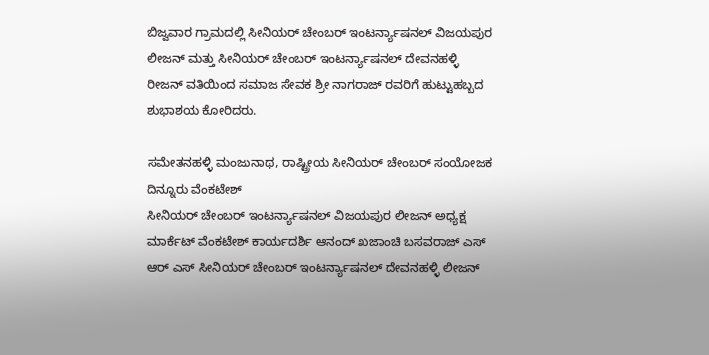ಬಿಜ್ವವಾರ ಗ್ರಾಮದಲ್ಲಿ ಸೀನಿಯರ್ ಚೇಂಬರ್ ಇಂಟರ್ನ್ಯಾಷನಲ್ ವಿಜಯಪುರ ಲೀಜನ್ ಮತ್ತು ಸೀನಿಯರ್ ಚೇಂಬರ್ ಇಂಟರ್ನ್ಯಾಷನಲ್ ದೇವನಹಳ್ಳಿ ರೀಜನ್ ವತಿಯಿಂದ ಸಮಾಜ ಸೇವಕ ಶ್ರೀ ನಾಗರಾಜ್ ರವರಿಗೆ ಹುಟ್ಟುಹಬ್ಬದ ಶುಭಾಶಯ ಕೋರಿದರು.

ಸಮೇತನಹಳ್ಳಿ ಮಂಜುನಾಥ, ರಾಷ್ಟ್ರೀಯ ಸೀನಿಯರ್ ಚೇಂಬರ್ ಸಂಯೋಜಕ ದಿನ್ನೂರು ವೆಂಕಟೇಶ್
ಸೀನಿಯರ್ ಚೇಂಬರ್ ಇಂಟರ್ನ್ಯಾಷನಲ್ ವಿಜಯಪುರ ಲೀಜನ್ ಅಧ್ಯಕ್ಷ ಮಾರ್ಕೆಟ್ ವೆಂಕಟೇಶ್ ಕಾರ್ಯದರ್ಶಿ ಆನಂದ್ ಖಜಾಂಚಿ ಬಸವರಾಜ್ ಎಸ್ ಆರ್ ಎಸ್ ಸೀನಿಯರ್ ಚೇಂಬರ್ ಇಂಟರ್ನ್ಯಾಷನಲ್ ದೇವನಹಳ್ಳಿ ಲೀಜನ್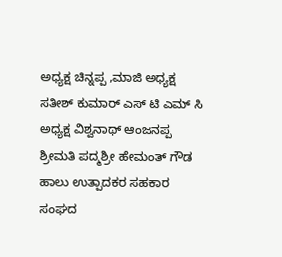ಅಧ್ಯಕ್ಷ ಚಿನ್ನಪ್ಪ ,ಮಾಜಿ ಅಧ್ಯಕ್ಷ ಸತೀಶ್ ಕುಮಾರ್ ಎಸ್ ಟಿ ಎಮ್ ಸಿ ಅಧ್ಯಕ್ಷ ವಿಶ್ವನಾಥ್ ಆಂಜನಪ್ಪ ಶ್ರೀಮತಿ ಪದ್ಮಶ್ರೀ ಹೇಮಂತ್ ಗೌಡ ಹಾಲು ಉತ್ಪಾದಕರ ಸಹಕಾರ ಸಂಘದ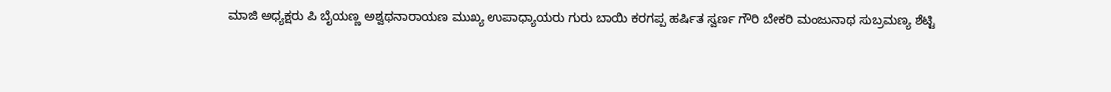ಮಾಜಿ ಅಧ್ಯಕ್ಷರು ಪಿ ಬೈಯಣ್ಣ ಅಶ್ವಥನಾರಾಯಣ ಮುಖ್ಯ ಉಪಾಧ್ಯಾಯರು ಗುರು ಬಾಯಿ ಕರಗಪ್ಪ ಹರ್ಷಿತ ಸ್ವರ್ಣ ಗೌರಿ ಬೇಕರಿ ಮಂಜುನಾಥ ಸುಬ್ರಮಣ್ಯ ಶೆಟ್ಟಿ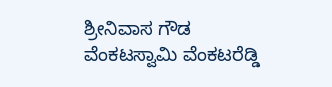ಶ್ರೀನಿವಾಸ ಗೌಡ ವೆಂಕಟಸ್ವಾಮಿ ವೆಂಕಟರೆಡ್ಡಿ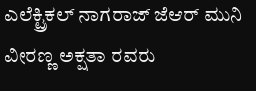ಎಲೆಕ್ಟ್ರಿಕಲ್ ನಾಗರಾಜ್ ಜೆಆರ್ ಮುನಿ ವೀರಣ್ಣ ಅಕ್ಷತಾ ರವರು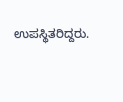ಉಪಸ್ಥಿತರಿದ್ದರು.